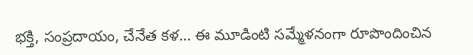భక్తి, సంప్రదాయం, చేనేత కళ… ఈ మూడింటి సమ్మేళనంగా రూపొందించిన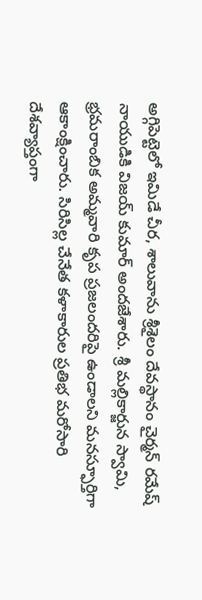అగ్గిపెట్టెలో ఇమిడే చీర, శాలువాను శ్రీశైలం దేవస్థానం చైర్మన్ రమేష్ నాయుడికి విజయ్ కుమార్ అందజేశారు. శ్రీ మల్లికార్జున స్వామి, భ్రమరాంబిక అమ్మవారి కృప ప్రజలందరిపై ఉండాలని మనస్ఫూర్తిగా ఆకాంక్షించారు. సిరిసిల్ల చేనేత కళాకారుల ప్రతిభ మరోసారి దేశవ్యాప్తంగా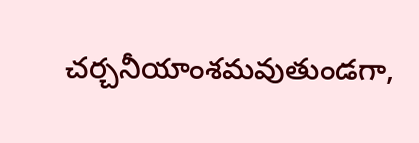చర్చనీయాంశమవుతుండగా,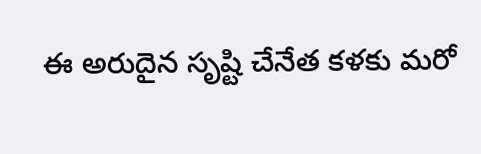ఈ అరుదైన సృష్టి చేనేత కళకు మరో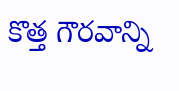కొత్త గౌరవాన్ని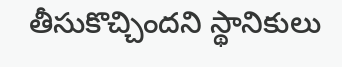తీసుకొచ్చిందని స్థానికులు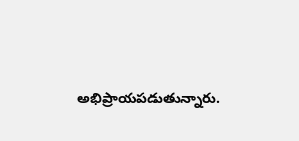అభిప్రాయపడుతున్నారు.